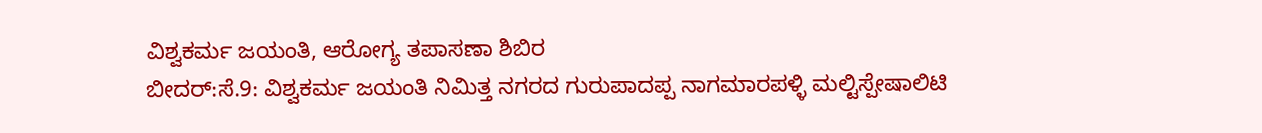ವಿಶ್ವಕರ್ಮ ಜಯಂತಿ, ಆರೋಗ್ಯ ತಪಾಸಣಾ ಶಿಬಿರ
ಬೀದರ್:ಸೆ.9: ವಿಶ್ವಕರ್ಮ ಜಯಂತಿ ನಿಮಿತ್ತ ನಗರದ ಗುರುಪಾದಪ್ಪ ನಾಗಮಾರಪಳ್ಳಿ ಮಲ್ಟಿಸ್ಪೇಷಾಲಿಟಿ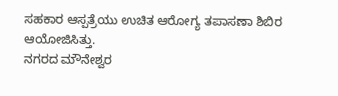ಸಹಕಾರ ಆಸ್ಪತ್ರೆಯು ಉಚಿತ ಆರೋಗ್ಯ ತಪಾಸಣಾ ಶಿಬಿರ ಆಯೋಜಿಸಿತ್ತು.
ನಗರದ ಮೌನೇಶ್ವರ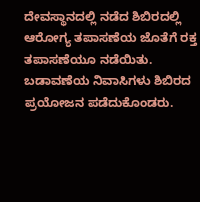ದೇವಸ್ಥಾನದಲ್ಲಿ ನಡೆದ ಶಿಬಿರದಲ್ಲಿ ಆರೋಗ್ಯ ತಪಾಸಣೆಯ ಜೊತೆಗೆ ರಕ್ತ ತಪಾಸಣೆಯೂ ನಡೆಯಿತು. ಬಡಾವಣೆಯ ನಿವಾಸಿಗಳು ಶಿಬಿರದ ಪ್ರಯೋಜನ ಪಡೆದುಕೊಂಡರು.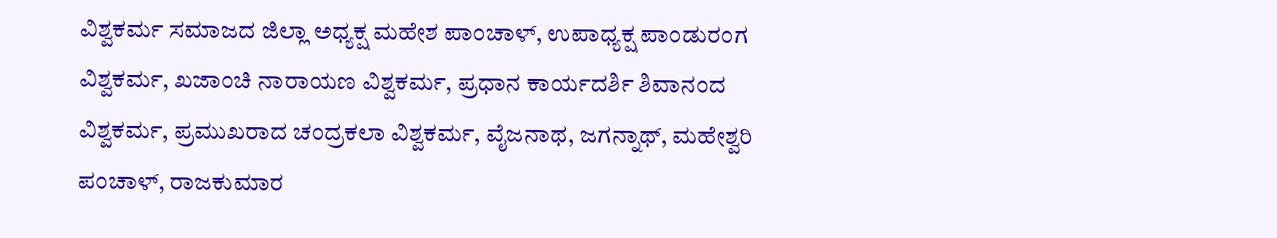ವಿಶ್ವಕರ್ಮ ಸಮಾಜದ ಜಿಲ್ಲಾ ಅಧ್ಯಕ್ಷ ಮಹೇಶ ಪಾಂಚಾಳ್, ಉಪಾಧ್ಯಕ್ಷ ಪಾಂಡುರಂಗ ವಿಶ್ವಕರ್ಮ, ಖಜಾಂಚಿ ನಾರಾಯಣ ವಿಶ್ವಕರ್ಮ, ಪ್ರಧಾನ ಕಾರ್ಯದರ್ಶಿ ಶಿವಾನಂದ ವಿಶ್ವಕರ್ಮ, ಪ್ರಮುಖರಾದ ಚಂದ್ರಕಲಾ ವಿಶ್ವಕರ್ಮ, ವೈಜನಾಥ, ಜಗನ್ನಾಥ್, ಮಹೇಶ್ವರಿ ಪಂಚಾಳ್, ರಾಜಕುಮಾರ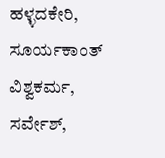ಹಳ್ಳದಕೇರಿ, ಸೂರ್ಯಕಾಂತ್ ವಿಶ್ವಕರ್ಮ, ಸರ್ವೇಶ್,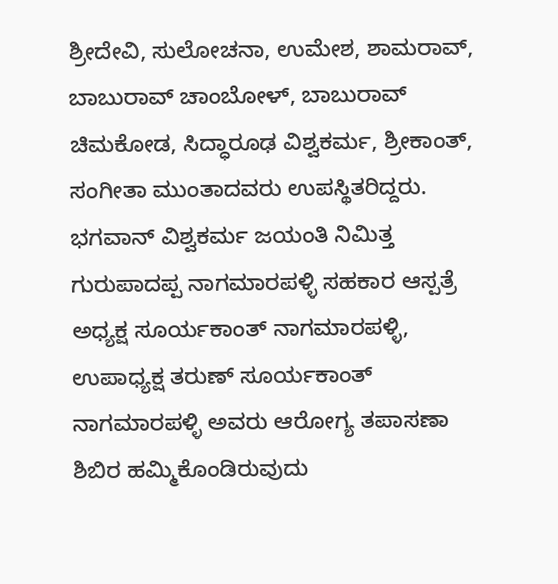ಶ್ರೀದೇವಿ, ಸುಲೋಚನಾ, ಉಮೇಶ, ಶಾಮರಾವ್, ಬಾಬುರಾವ್ ಚಾಂಬೋಳ್, ಬಾಬುರಾವ್ ಚಿಮಕೋಡ, ಸಿದ್ಧಾರೂಢ ವಿಶ್ವಕರ್ಮ, ಶ್ರೀಕಾಂತ್, ಸಂಗೀತಾ ಮುಂತಾದವರು ಉಪಸ್ಥಿತರಿದ್ದರು.
ಭಗವಾನ್ ವಿಶ್ವಕರ್ಮ ಜಯಂತಿ ನಿಮಿತ್ತ ಗುರುಪಾದಪ್ಪ ನಾಗಮಾರಪಳ್ಳಿ ಸಹಕಾರ ಆಸ್ಪತ್ರೆ ಅಧ್ಯಕ್ಷ ಸೂರ್ಯಕಾಂತ್ ನಾಗಮಾರಪಳ್ಳಿ, ಉಪಾಧ್ಯಕ್ಷ ತರುಣ್ ಸೂರ್ಯಕಾಂತ್ ನಾಗಮಾರಪಳ್ಳಿ ಅವರು ಆರೋಗ್ಯ ತಪಾಸಣಾ ಶಿಬಿರ ಹಮ್ಮಿಕೊಂಡಿರುವುದು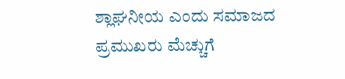ಶ್ಲಾಘನೀಯ ಎಂದು ಸಮಾಜದ ಪ್ರಮುಖರು ಮೆಚ್ಚುಗೆ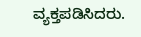ವ್ಯಕ್ತಪಡಿಸಿದರು.